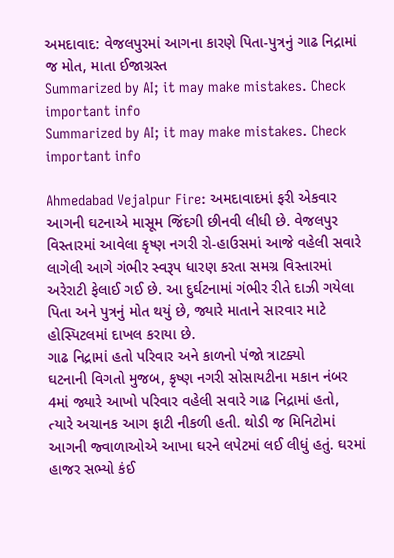અમદાવાદ: વેજલપુરમાં આગના કારણે પિતા-પુત્રનું ગાઢ નિદ્રામાં જ મોત, માતા ઈજાગ્રસ્ત
Summarized by AI; it may make mistakes. Check important info
Summarized by AI; it may make mistakes. Check important info

Ahmedabad Vejalpur Fire: અમદાવાદમાં ફરી એકવાર આગની ઘટનાએ માસૂમ જિંદગી છીનવી લીધી છે. વેજલપુર વિસ્તારમાં આવેલા કૃષ્ણ નગરી રો-હાઉસમાં આજે વહેલી સવારે લાગેલી આગે ગંભીર સ્વરૂપ ધારણ કરતા સમગ્ર વિસ્તારમાં અરેરાટી ફેલાઈ ગઈ છે. આ દુર્ઘટનામાં ગંભીર રીતે દાઝી ગયેલા પિતા અને પુત્રનું મોત થયું છે, જ્યારે માતાને સારવાર માટે હોસ્પિટલમાં દાખલ કરાયા છે.
ગાઢ નિદ્રામાં હતો પરિવાર અને કાળનો પંજો ત્રાટક્યો
ઘટનાની વિગતો મુજબ, કૃષ્ણ નગરી સોસાયટીના મકાન નંબર 4માં જ્યારે આખો પરિવાર વહેલી સવારે ગાઢ નિદ્રામાં હતો, ત્યારે અચાનક આગ ફાટી નીકળી હતી. થોડી જ મિનિટોમાં આગની જ્વાળાઓએ આખા ઘરને લપેટમાં લઈ લીધું હતું. ઘરમાં હાજર સભ્યો કંઈ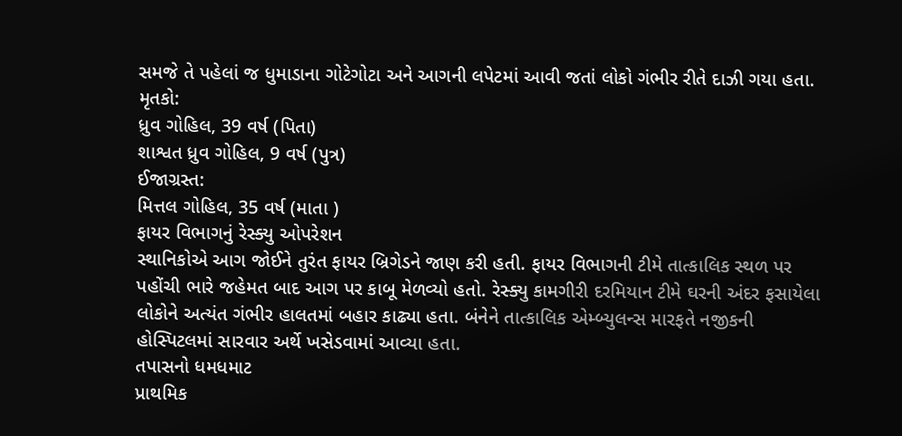સમજે તે પહેલાં જ ધુમાડાના ગોટેગોટા અને આગની લપેટમાં આવી જતાં લોકો ગંભીર રીતે દાઝી ગયા હતા.
મૃતકો:
ધ્રુવ ગોહિલ, 39 વર્ષ (પિતા)
શાશ્વત ધ્રુવ ગોહિલ, 9 વર્ષ (પુત્ર)
ઈજાગ્રસ્ત:
મિત્તલ ગોહિલ, 35 વર્ષ (માતા )
ફાયર વિભાગનું રેસ્ક્યુ ઓપરેશન
સ્થાનિકોએ આગ જોઈને તુરંત ફાયર બ્રિગેડને જાણ કરી હતી. ફાયર વિભાગની ટીમે તાત્કાલિક સ્થળ પર પહોંચી ભારે જહેમત બાદ આગ પર કાબૂ મેળવ્યો હતો. રેસ્ક્યુ કામગીરી દરમિયાન ટીમે ઘરની અંદર ફસાયેલા લોકોને અત્યંત ગંભીર હાલતમાં બહાર કાઢ્યા હતા. બંનેને તાત્કાલિક એમ્બ્યુલન્સ મારફતે નજીકની હોસ્પિટલમાં સારવાર અર્થે ખસેડવામાં આવ્યા હતા.
તપાસનો ધમધમાટ
પ્રાથમિક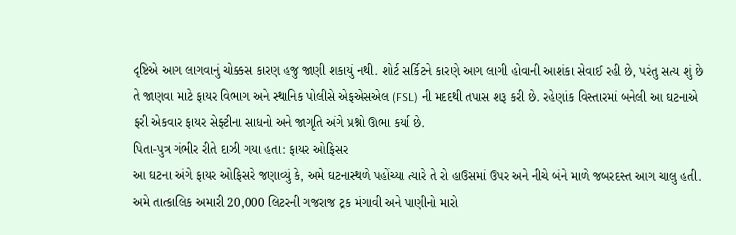દૃષ્ટિએ આગ લાગવાનું ચોક્કસ કારણ હજુ જાણી શકાયું નથી. શોર્ટ સર્કિટને કારણે આગ લાગી હોવાની આશંકા સેવાઈ રહી છે, પરંતુ સત્ય શું છે તે જાણવા માટે ફાયર વિભાગ અને સ્થાનિક પોલીસે એફએસએલ (FSL) ની મદદથી તપાસ શરૂ કરી છે. રહેણાંક વિસ્તારમાં બનેલી આ ઘટનાએ ફરી એકવાર ફાયર સેફ્ટીના સાધનો અને જાગૃતિ અંગે પ્રશ્નો ઊભા કર્યા છે.
પિતા-પુત્ર ગંભીર રીતે દાઝી ગયા હતા: ફાયર ઓફિસર
આ ઘટના અંગે ફાયર ઓફિસરે જણાવ્યું કે, અમે ઘટનાસ્થળે પહોંચ્યા ત્યારે તે રો હાઉસમાં ઉપર અને નીચે બંને માળે જબરદસ્ત આગ ચાલુ હતી. અમે તાત્કાલિક અમારી 20,000 લિટરની ગજરાજ ટ્રક મંગાવી અને પાણીનો મારો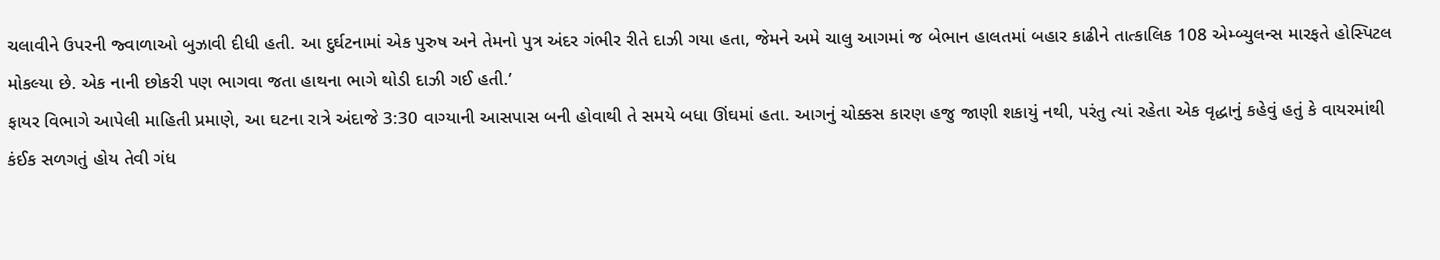ચલાવીને ઉપરની જ્વાળાઓ બુઝાવી દીધી હતી. આ દુર્ઘટનામાં એક પુરુષ અને તેમનો પુત્ર અંદર ગંભીર રીતે દાઝી ગયા હતા, જેમને અમે ચાલુ આગમાં જ બેભાન હાલતમાં બહાર કાઢીને તાત્કાલિક 108 એમ્બ્યુલન્સ મારફતે હોસ્પિટલ મોકલ્યા છે. એક નાની છોકરી પણ ભાગવા જતા હાથના ભાગે થોડી દાઝી ગઈ હતી.’
ફાયર વિભાગે આપેલી માહિતી પ્રમાણે, આ ઘટના રાત્રે અંદાજે 3:30 વાગ્યાની આસપાસ બની હોવાથી તે સમયે બધા ઊંઘમાં હતા. આગનું ચોક્કસ કારણ હજુ જાણી શકાયું નથી, પરંતુ ત્યાં રહેતા એક વૃદ્ધાનું કહેવું હતું કે વાયરમાંથી કંઈક સળગતું હોય તેવી ગંધ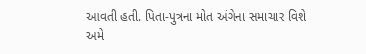આવતી હતી. પિતા-પુત્રના મોત અંગેના સમાચાર વિશે અમે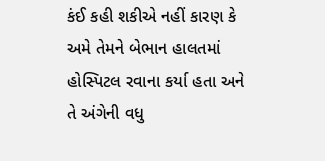કંઈ કહી શકીએ નહીં કારણ કે અમે તેમને બેભાન હાલતમાં હોસ્પિટલ રવાના કર્યા હતા અને તે અંગેની વધુ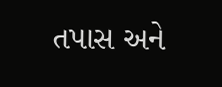તપાસ અને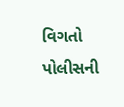વિગતો પોલીસની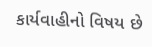કાર્યવાહીનો વિષય છે